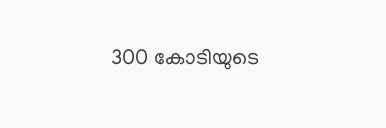300 കോടിയുടെ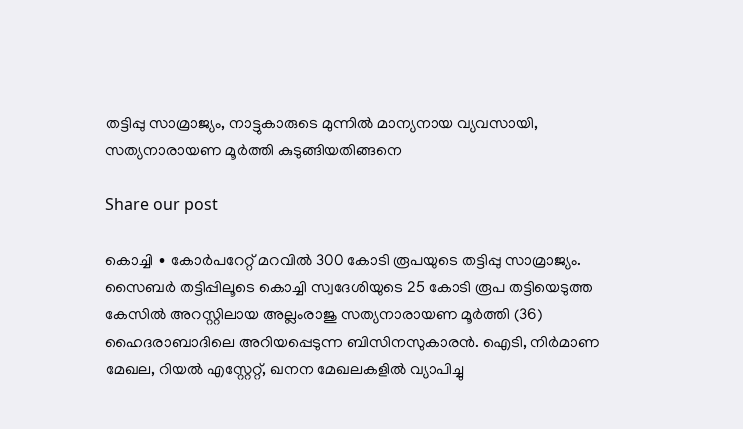തട്ടിപ്പു സാമ്രാജ്യം, നാട്ടുകാരുടെ മുന്നിൽ മാന്യനായ വ്യവസായി, സത്യനാരായണ മൂർത്തി കുടുങ്ങിയതിങ്ങനെ

Share our post

കൊച്ചി ∙ കോർപറേറ്റ് മറവിൽ 300 കോടി രൂപയുടെ തട്ടിപ്പു സാമ്രാജ്യം. സൈബർ തട്ടിപ്പിലൂടെ കൊച്ചി സ്വദേശിയുടെ 25 കോടി രൂപ തട്ടിയെടുത്ത കേസിൽ അറസ്റ്റിലായ അല്ലംരാജു സത്യനാരായണ മൂർത്തി (36) ഹൈദരാബാദിലെ അറിയപ്പെടുന്ന ബിസിനസുകാരൻ. ഐടി, നിർമാണ മേഖല, റിയൽ എസ്റ്റേറ്റ്, ഖനന മേഖലകളിൽ വ്യാപിച്ചു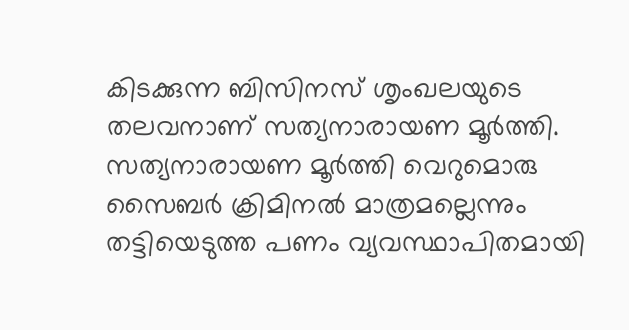കിടക്കുന്ന ബിസിനസ് ശൃംഖലയുടെ തലവനാണ് സത്യനാരായണ മൂർത്തി. സത്യനാരായണ മൂർത്തി വെറുമൊരു സൈബർ ക്രിമിനൽ മാത്രമല്ലെന്നും തട്ടിയെടുത്ത പണം വ്യവസ്ഥാപിതമായി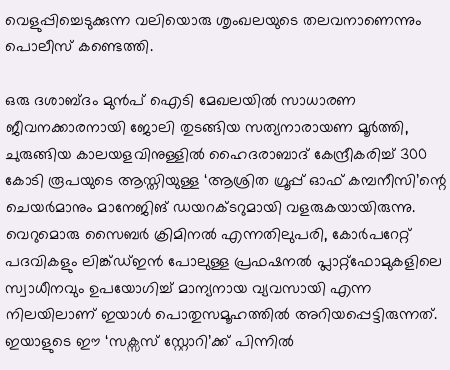വെളുപ്പിച്ചെടുക്കുന്ന വലിയൊരു ശൃംഖലയുടെ തലവനാണെന്നും പൊലീസ് കണ്ടെത്തി.

ഒരു ദശാബ്ദം മുൻപ് ഐടി മേഖലയിൽ സാധാരണ ജീവനക്കാരനായി ജോലി തുടങ്ങിയ സത്യനാരായണ മൂർത്തി, ചുരുങ്ങിയ കാലയളവിനുള്ളിൽ ഹൈദരാബാദ് കേന്ദ്രീകരിച്ച് 300 കോടി രൂപയുടെ ആസ്തിയുള്ള ‘ആശ്രിത ഗ്രൂപ്പ് ഓഫ് കമ്പനീസി’ന്റെ ചെയർമാനും മാനേജിങ് ഡയറക്ടറുമായി വളരുകയായിരുന്നു. വെറുമൊരു സൈബർ ക്രിമിനൽ എന്നതിലുപരി, കോർപറേറ്റ് പദവികളും ലിങ്ക്ഡ്ഇൻ പോലുള്ള പ്രഫഷനൽ പ്ലാറ്റ്‌ഫോമുകളിലെ സ്വാധീനവും ഉപയോഗിച്ച് മാന്യനായ വ്യവസായി എന്ന നിലയിലാണ് ഇയാൾ പൊതുസമൂഹത്തിൽ അറിയപ്പെട്ടിരുന്നത്. ഇയാളുടെ ഈ ‘സക്സസ് സ്റ്റോറി’ക്ക് പിന്നിൽ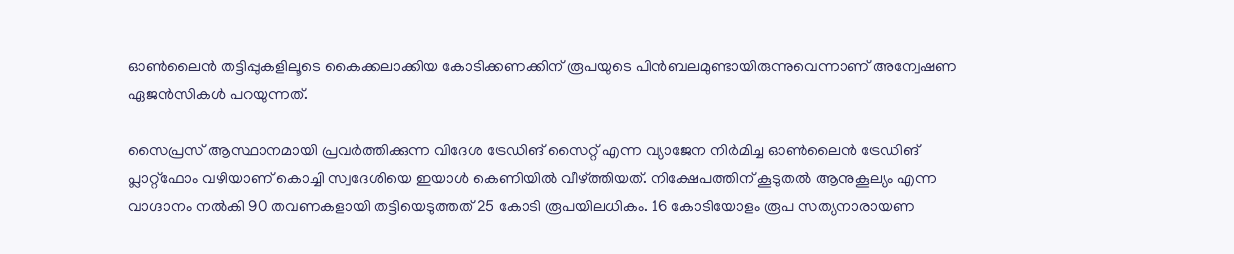ഓൺലൈൻ തട്ടിപ്പുകളിലൂടെ കൈക്കലാക്കിയ കോടിക്കണക്കിന് രൂപയുടെ പിൻബലമുണ്ടായിരുന്നുവെന്നാണ് അന്വേഷണ ഏജൻസികൾ പറയുന്നത്.

സൈപ്രസ് ആസ്ഥാനമായി പ്രവർത്തിക്കുന്ന വിദേശ ട്രേഡിങ് സൈറ്റ് എന്ന വ്യാജേന നിർമിച്ച ഓൺലൈൻ ട്രേഡിങ് പ്ലാറ്റ്‌ഫോം വഴിയാണ് കൊച്ചി സ്വദേശിയെ ഇയാൾ കെണിയിൽ വീഴ്ത്തിയത്. നിക്ഷേപത്തിന് കൂടുതൽ ആനുകൂല്യം എന്ന വാഗ്ദാനം നൽകി 90 തവണകളായി തട്ടിയെടുത്തത് 25 കോടി രൂപയിലധികം. 16 കോടിയോളം രൂപ സത്യനാരായണ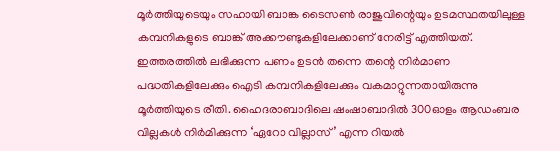മൂർത്തിയുടെയും സഹായി ബാങ്ക ടൈസൺ രാജുവിന്റെയും ഉടമസ്ഥതയിലുള്ള കമ്പനികളുടെ ബാങ്ക് അക്കൗണ്ടുകളിലേക്കാണ് നേരിട്ട് എത്തിയത്. ഇത്തരത്തിൽ ലഭിക്കുന്ന പണം ഉടൻ തന്നെ തന്റെ നിർമാണ പദ്ധതികളിലേക്കും ഐടി കമ്പനികളിലേക്കും വകമാറ്റുന്നതായിരുന്നു മൂർത്തിയുടെ രീതി. ഹൈദരാബാദിലെ ഷംഷാബാദിൽ 300ഓളം ആഡംബര വില്ലകൾ നിർമിക്കുന്ന ‘ഏറോ വില്ലാസ്’ എന്ന റിയൽ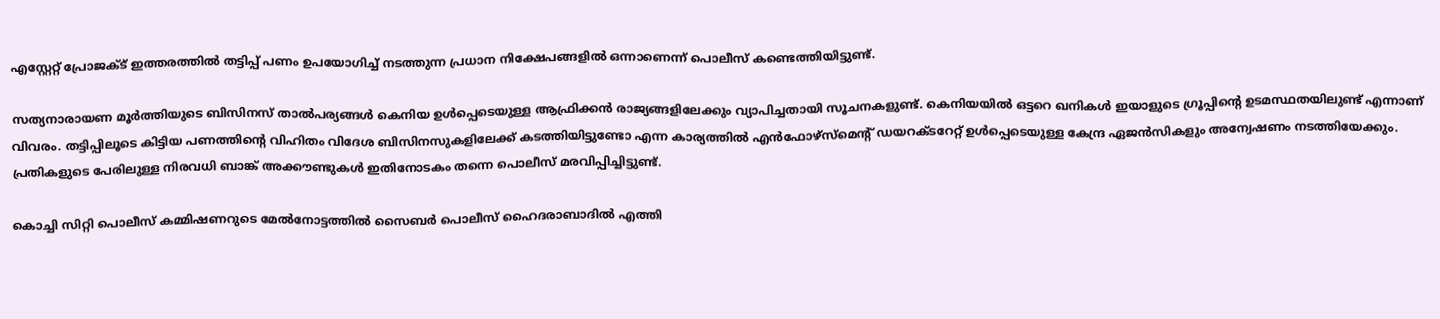എസ്റ്റേറ്റ് പ്രോജക്ട് ഇത്തരത്തിൽ തട്ടിപ്പ് പണം ഉപയോഗിച്ച് നടത്തുന്ന പ്രധാന നിക്ഷേപങ്ങളിൽ ഒന്നാണെന്ന് പൊലീസ് കണ്ടെത്തിയിട്ടുണ്ട്.

സത്യനാരായണ മൂർത്തിയുടെ ബിസിനസ് താൽപര്യങ്ങൾ കെനിയ ഉൾപ്പെടെയുള്ള ആഫ്രിക്കൻ രാജ്യങ്ങളിലേക്കും വ്യാപിച്ചതായി സൂചനകളുണ്ട്. കെനിയയിൽ ഒട്ടറെ ഖനികൾ ഇയാളുടെ ഗ്രൂപ്പിന്റെ ഉടമസ്ഥതയിലുണ്ട് എന്നാണ് വിവരം. തട്ടിപ്പിലൂടെ കിട്ടിയ പണത്തിന്റെ വിഹിതം വിദേശ ബിസിനസുകളിലേക്ക് കടത്തിയിട്ടുണ്ടോ എന്ന കാര്യത്തിൽ എൻഫോഴ്‌സ്‌മെന്റ് ഡയറക്ടറേറ്റ് ഉൾപ്പെടെയുള്ള കേന്ദ്ര ഏജൻസികളും അന്വേഷണം നടത്തിയേക്കും. പ്രതികളുടെ പേരിലുള്ള നിരവധി ബാങ്ക് അക്കൗണ്ടുകൾ ഇതിനോടകം തന്നെ പൊലീസ് മരവിപ്പിച്ചിട്ടുണ്ട്.

കൊച്ചി സിറ്റി പൊലീസ് കമ്മിഷണറുടെ മേൽനോട്ടത്തിൽ സൈബർ പൊലീസ് ഹൈദരാബാദിൽ എത്തി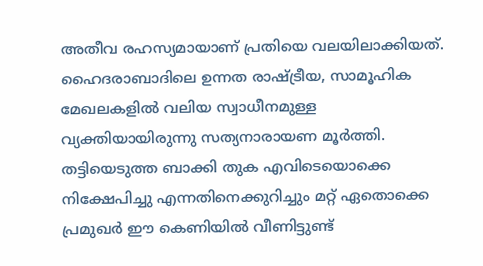അതീവ രഹസ്യമായാണ് പ്രതിയെ വലയിലാക്കിയത്. ഹൈദരാബാദിലെ ഉന്നത രാഷ്ട്രീയ, സാമൂഹിക മേഖലകളിൽ വലിയ സ്വാധീനമുള്ള വ്യക്തിയായിരുന്നു സത്യനാരായണ മൂർത്തി. തട്ടിയെടുത്ത ബാക്കി തുക എവിടെയൊക്കെ നിക്ഷേപിച്ചു എന്നതിനെക്കുറിച്ചും മറ്റ് ഏതൊക്കെ പ്രമുഖർ ഈ കെണിയിൽ വീണിട്ടുണ്ട്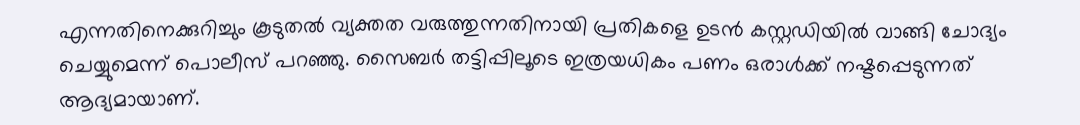എന്നതിനെക്കുറിച്ചും കൂടുതൽ വ്യക്തത വരുത്തുന്നതിനായി പ്രതികളെ ഉടൻ കസ്റ്റഡിയിൽ വാങ്ങി ചോദ്യം ചെയ്യുമെന്ന് പൊലീസ് പറഞ്ഞു. സൈബർ തട്ടിപ്പിലൂടെ ഇത്രയധികം പണം ഒരാൾക്ക് നഷ്ടപ്പെടുന്നത് ആദ്യമായാണ്.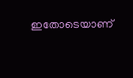ഇതോടെയാണ്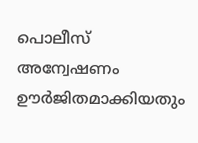പൊലീസ് അന്വേഷണം ഊർജിതമാക്കിയതും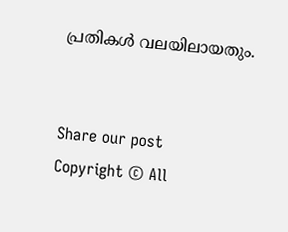പ്രതികൾ വലയിലായതും.


Share our post
Copyright © All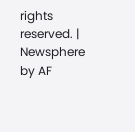rights reserved. | Newsphere by AF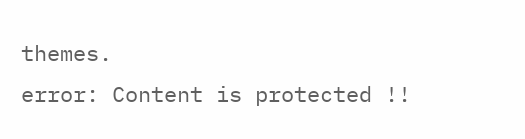themes.
error: Content is protected !!